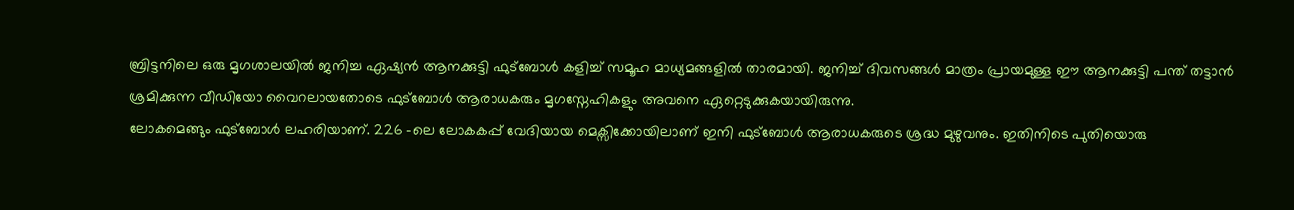ബ്രിട്ടനിലെ ഒരു മൃഗശാലയിൽ ജനിച്ച ഏഷ്യൻ ആനക്കുട്ടി ഫുട്ബോൾ കളിച്ച് സമൂഹ മാധ്യമങ്ങളിൽ താരമായി. ജനിച്ച് ദിവസങ്ങൾ മാത്രം പ്രായമുള്ള ഈ ആനക്കുട്ടി പന്ത് തട്ടാൻ ശ്രമിക്കുന്ന വീഡിയോ വൈറലായതോടെ ഫുട്ബോൾ ആരാധകരും മൃഗസ്നേഹികളും അവനെ ഏറ്റെടുക്കുകയായിരുന്നു.
ലോകമെങ്ങും ഫുട്ബോൾ ലഹരിയാണ്. 226 -ലെ ലോകകപ്പ് വേദിയായ മെക്സിക്കോയിലാണ് ഇനി ഫുട്ബോൾ ആരാധകരുടെ ശ്രദ്ധ മുഴുവനും. ഇതിനിടെ പുതിയൊരു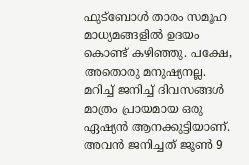ഫുട്ബോൾ താരം സമൂഹ മാധ്യമങ്ങളിൽ ഉദയം കൊണ്ട് കഴിഞ്ഞു. പക്ഷേ, അതൊരു മനുഷ്യനല്ല. മറിച്ച് ജനിച്ച് ദിവസങ്ങൾ മാത്രം പ്രായമായ ഒരു ഏഷ്യൻ ആനക്കുട്ടിയാണ്. അവൻ ജനിച്ചത് ജൂൺ 9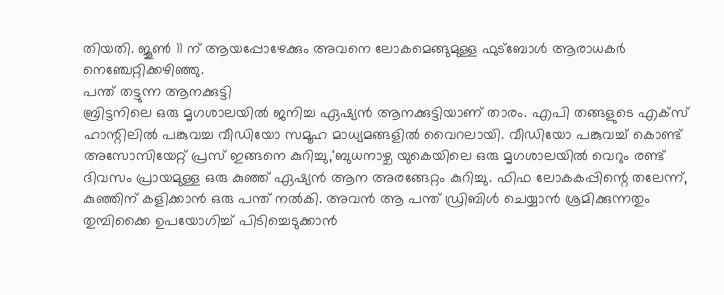തിയതി. ജൂൺ 11 ന് ആയപ്പോഴേക്കും അവനെ ലോകമെങ്ങുമുള്ള ഫുട്ബോൾ ആരാധകർ നെഞ്ചേറ്റിക്കഴിഞ്ഞു.
പന്ത് തട്ടുന്ന ആനക്കുട്ടി
ബ്രിട്ടനിലെ ഒരു മൃഗശാലയിൽ ജനിച്ച ഏഷ്യൻ ആനക്കുട്ടിയാണ് താരം. എപി തങ്ങളുടെ എക്സ് ഹാന്റിലിൽ പങ്കുവച്ച വീഡിയോ സമൂഹ മാധ്യമങ്ങളിൽ വൈറലായി. വീഡിയോ പങ്കുവച്ച് കൊണ്ട് അസോസിയേറ്റ് പ്രസ് ഇങ്ങനെ കുറിച്ചു,'ബുധനാഴ്ച യുകെയിലെ ഒരു മൃഗശാലയിൽ വെറും രണ്ട് ദിവസം പ്രായമുള്ള ഒരു കുഞ്ഞ് ഏഷ്യൻ ആന അരങ്ങേറ്റം കുറിച്ചു. ഫിഫ ലോകകപ്പിന്റെ തലേന്ന്, കുഞ്ഞിന് കളിക്കാൻ ഒരു പന്ത് നൽകി. അവൻ ആ പന്ത് ഡ്രിബിൾ ചെയ്യാൻ ശ്രമിക്കുന്നതും തുമ്പിക്കൈ ഉപയോഗിച്ച് പിടിച്ചെടുക്കാൻ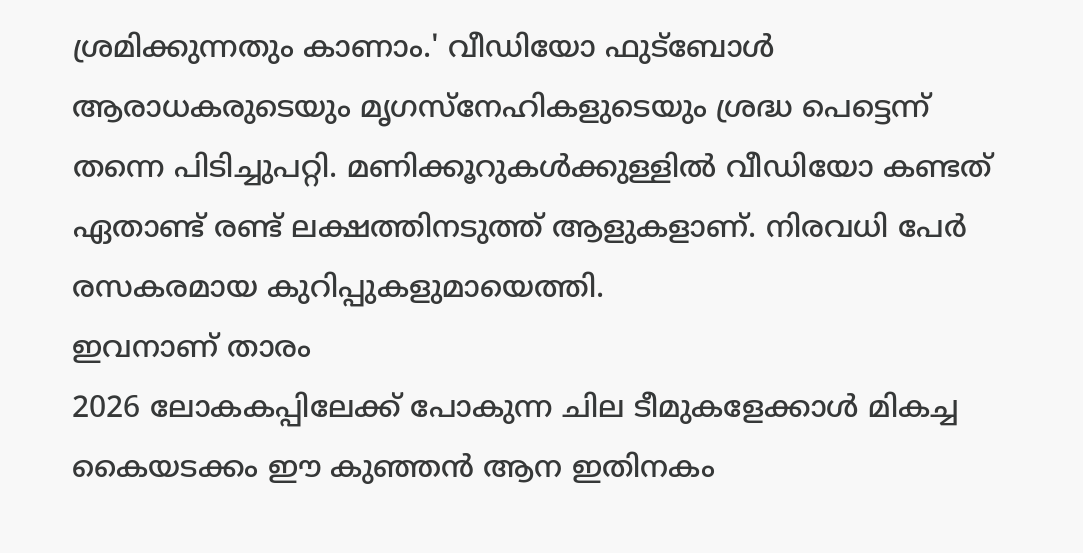ശ്രമിക്കുന്നതും കാണാം.' വീഡിയോ ഫുട്ബോൾ ആരാധകരുടെയും മൃഗസ്നേഹികളുടെയും ശ്രദ്ധ പെട്ടെന്ന് തന്നെ പിടിച്ചുപറ്റി. മണിക്കൂറുകൾക്കുള്ളിൽ വീഡിയോ കണ്ടത് ഏതാണ്ട് രണ്ട് ലക്ഷത്തിനടുത്ത് ആളുകളാണ്. നിരവധി പേർ രസകരമായ കുറിപ്പുകളുമായെത്തി.
ഇവനാണ് താരം
2026 ലോകകപ്പിലേക്ക് പോകുന്ന ചില ടീമുകളേക്കാൾ മികച്ച കൈയടക്കം ഈ കുഞ്ഞൻ ആന ഇതിനകം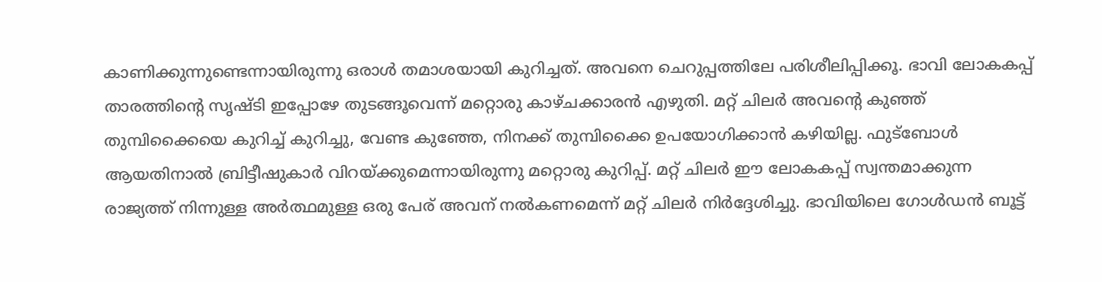കാണിക്കുന്നുണ്ടെന്നായിരുന്നു ഒരാൾ തമാശയായി കുറിച്ചത്. അവനെ ചെറുപ്പത്തിലേ പരിശീലിപ്പിക്കൂ. ഭാവി ലോകകപ്പ് താരത്തിന്റെ സൃഷ്ടി ഇപ്പോഴേ തുടങ്ങൂവെന്ന് മറ്റൊരു കാഴ്ചക്കാരൻ എഴുതി. മറ്റ് ചിലർ അവന്റെ കുഞ്ഞ് തുമ്പിക്കൈയെ കുറിച്ച് കുറിച്ചു, വേണ്ട കുഞ്ഞേ, നിനക്ക് തുമ്പിക്കൈ ഉപയോഗിക്കാൻ കഴിയില്ല. ഫുട്ബോൾ ആയതിനാൽ ബ്രിട്ടീഷുകാർ വിറയ്ക്കുമെന്നായിരുന്നു മറ്റൊരു കുറിപ്പ്. മറ്റ് ചിലർ ഈ ലോകകപ്പ് സ്വന്തമാക്കുന്ന രാജ്യത്ത് നിന്നുള്ള അർത്ഥമുള്ള ഒരു പേര് അവന് നൽകണമെന്ന് മറ്റ് ചിലർ നിർദ്ദേശിച്ചു. ഭാവിയിലെ ഗോൾഡൻ ബൂട്ട്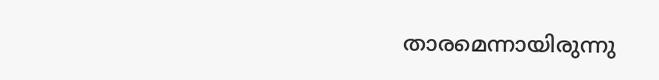താരമെന്നായിരുന്നു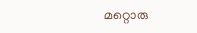മറ്റൊരു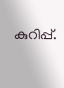കുറിപ്പ്.